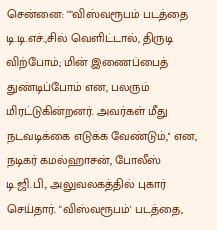சென்னை: ""விஸ்வரூபம் படத்தை டி.டி.எச்.,சில் வெளிட்டால், திருடி விற்போம்; மின் இணைப்பைத் துண்டிப்போம் என, பலரும் மிரட்டுகின்றனர். அவர்கள் மீது நடவடிக்கை எடுக்க வேண்டும்,'' என, நடிகர் கமல்ஹாசன், போலீஸ் டி.ஜி.பி., அலுவலகத்தில் புகார் செய்தார். "விஸ்வரூபம்' படத்தை,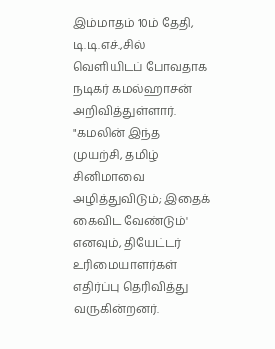இம்மாதம் 10ம் தேதி, டி.டி.எச்.,சில் வெளியிடப் போவதாக நடிகர் கமல்ஹாசன் அறிவித்துள்ளார்.
"கமலின் இந்த முயற்சி, தமிழ் சினிமாவை அழித்துவிடும்; இதைக் கைவிட வேண்டும்' எனவும், தியேட்டர் உரிமையாளர்கள் எதிர்ப்பு தெரிவித்து வருகின்றனர்.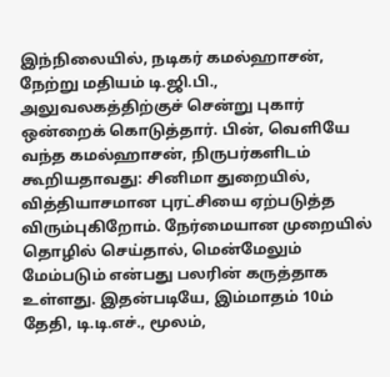இந்நிலையில், நடிகர் கமல்ஹாசன், நேற்று மதியம் டி.ஜி.பி., அலுவலகத்திற்குச் சென்று புகார் ஒன்றைக் கொடுத்தார். பின், வெளியே வந்த கமல்ஹாசன், நிருபர்களிடம் கூறியதாவது: சினிமா துறையில், வித்தியாசமான புரட்சியை ஏற்படுத்த விரும்புகிறோம். நேர்மையான முறையில் தொழில் செய்தால், மென்மேலும் மேம்படும் என்பது பலரின் கருத்தாக உள்ளது. இதன்படியே, இம்மாதம் 10ம் தேதி, டி.டி.எச்., மூலம்,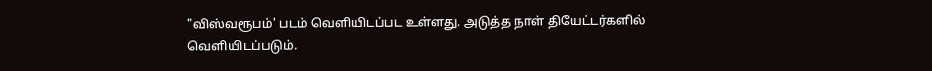"விஸ்வரூபம்' படம் வெளியிடப்பட உள்ளது. அடுத்த நாள் தியேட்டர்களில் வெளியிடப்படும்.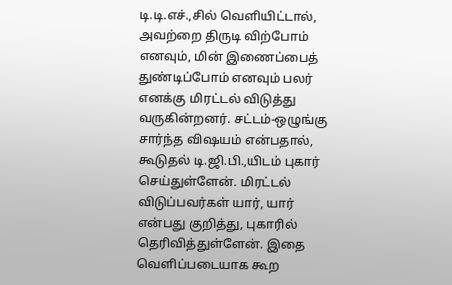டி.டி.எச்.,சில் வெளியிட்டால், அவற்றை திருடி விற்போம் எனவும், மின் இணைப்பைத் துண்டிப்போம் எனவும் பலர் எனக்கு மிரட்டல் விடுத்து வருகின்றனர். சட்டம்-ஒழுங்கு சார்ந்த விஷயம் என்பதால், கூடுதல் டி.ஜி.பி.,யிடம் புகார் செய்துள்ளேன். மிரட்டல் விடுப்பவர்கள் யார், யார் என்பது குறித்து, புகாரில் தெரிவித்துள்ளேன். இதை வெளிப்படையாக கூற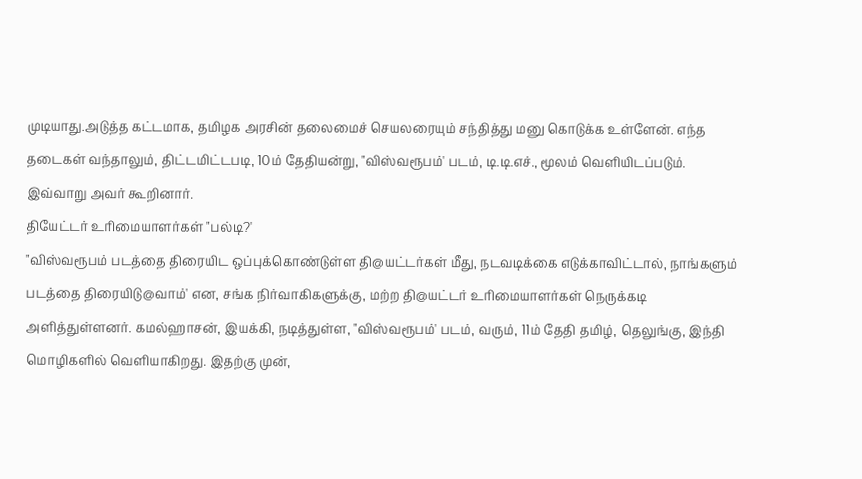முடியாது.அடுத்த கட்டமாக, தமிழக அரசின் தலைமைச் செயலரையும் சந்தித்து மனு கொடுக்க உள்ளேன். எந்த தடைகள் வந்தாலும், திட்டமிட்டபடி, 10ம் தேதியன்று, "விஸ்வரூபம்' படம், டி.டி.எச்., மூலம் வெளியிடப்படும். இவ்வாறு அவர் கூறினார்.
தியேட்டர் உரிமையாளர்கள் "பல்டி?'
"விஸ்வரூபம் படத்தை திரையிட ஒப்புக்கொண்டுள்ள தி@யட்டர்கள் மீது, நடவடிக்கை எடுக்காவிட்டால், நாங்களும் படத்தை திரையிடு@வாம்' என, சங்க நிர்வாகிகளுக்கு, மற்ற தி@யட்டர் உரிமையாளர்கள் நெருக்கடி அளித்துள்ளனர். கமல்ஹாசன், இயக்கி, நடித்துள்ள, "விஸ்வரூபம்' படம், வரும், 11ம் தேதி தமிழ், தெலுங்கு, இந்தி மொழிகளில் வெளியாகிறது. இதற்கு முன்,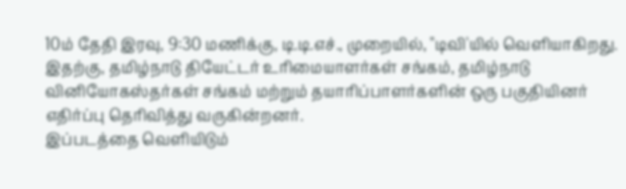10ம் தேதி இரவு, 9:30 மணிக்கு, டி.டி.எச்., முறையில், "டிவி'யில் வெளியாகிறது. இதற்கு, தமிழ்நாடு தியேட்டர் உரிமையாளர்கள் சங்கம், தமிழ்நாடு வினியோகஸ்தர்கள் சங்கம் மற்றும் தயாரிப்பாளர்களின் ஒரு பகுதியினர் எதிர்ப்பு தெரிவித்து வருகின்றனர்.
இப்படத்தை வெளியிடும்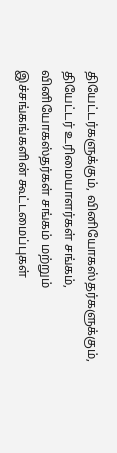தியேட்டர்களுக்கும், வினியோகஸ்தர்களுக்கும், தியேட்டர் உரிமையாளர்கள் சங்கம், வினியோகஸ்தர்கள் சங்கம் மற்றும் இச்சங்கங்களின் கூட்டமைப்புகள்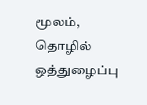மூலம், தொழில் ஒத்துழைப்பு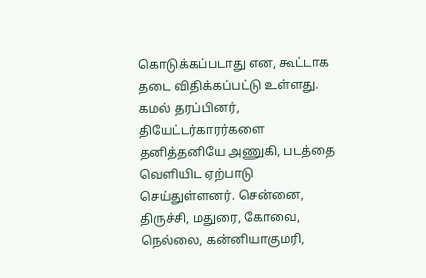கொடுக்கப்படாது என, கூட்டாக தடை விதிக்கப்பட்டு உள்ளது. கமல் தரப்பினர், தியேட்டர்காரர்களை தனித்தனியே அணுகி, படத்தை வெளியிட ஏற்பாடு செய்துள்ளனர். சென்னை, திருச்சி, மதுரை, கோவை, நெல்லை, கன்னியாகுமரி,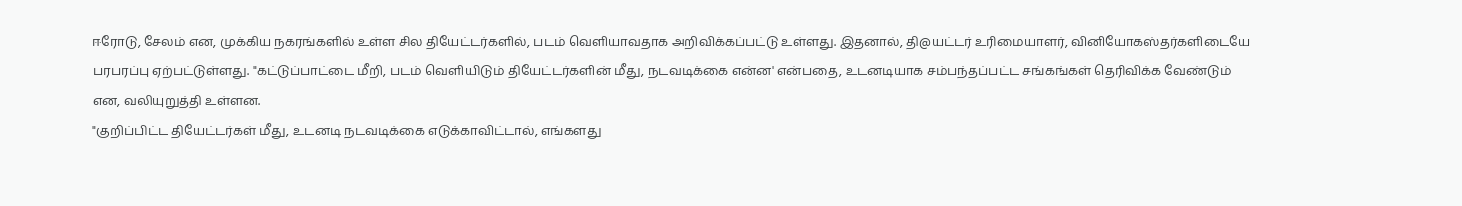ஈரோடு, சேலம் என, முக்கிய நகரங்களில் உள்ள சில தியேட்டர்களில், படம் வெளியாவதாக அறிவிக்கப்பட்டு உள்ளது. இதனால், தி@யட்டர் உரிமையாளர், வினியோகஸ்தர்களிடையே பரபரப்பு ஏற்பட்டுள்ளது. "கட்டுப்பாட்டை மீறி, படம் வெளியிடும் தியேட்டர்களின் மீது, நடவடிக்கை என்ன' என்பதை, உடனடியாக சம்பந்தப்பட்ட சங்கங்கள் தெரிவிக்க வேண்டும் என, வலியுறுத்தி உள்ளன.
"குறிப்பிட்ட தியேட்டர்கள் மீது, உடனடி நடவடிக்கை எடுக்காவிட்டால், எங்களது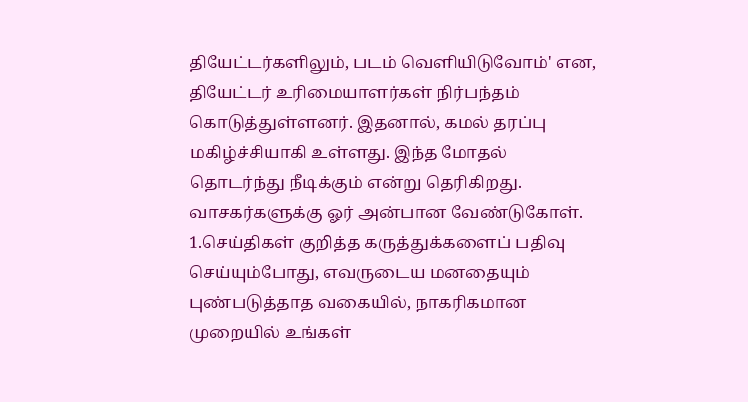தியேட்டர்களிலும், படம் வெளியிடுவோம்' என, தியேட்டர் உரிமையாளர்கள் நிர்பந்தம் கொடுத்துள்ளனர். இதனால், கமல் தரப்பு மகிழ்ச்சியாகி உள்ளது. இந்த மோதல் தொடர்ந்து நீடிக்கும் என்று தெரிகிறது.
வாசகர்களுக்கு ஓர் அன்பான வேண்டுகோள்.
1.செய்திகள் குறித்த கருத்துக்களைப் பதிவு செய்யும்போது, எவருடைய மனதையும் புண்படுத்தாத வகையில், நாகரிகமான முறையில் உங்கள்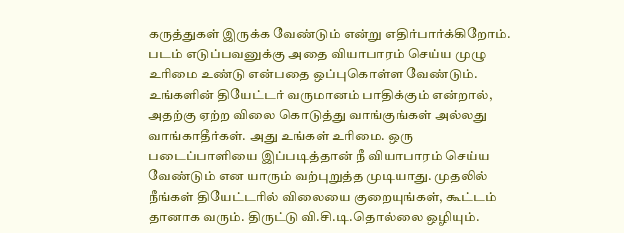கருத்துகள் இருக்க வேண்டும் என்று எதிர்பார்க்கிறோம்.
படம் எடுப்பவனுக்கு அதை வியாபாரம் செய்ய முழு உரிமை உண்டு என்பதை ஒப்புகொள்ள வேண்டும். உங்களின் தியேட்டர் வருமானம் பாதிக்கும் என்றால், அதற்கு ஏற்ற விலை கொடுத்து வாங்குங்கள் அல்லது வாங்காதீர்கள். அது உங்கள் உரிமை. ஒரு படைப்பாளியை இப்படித்தான் நீ வியாபாரம் செய்ய வேண்டும் என யாரும் வற்புறுத்த முடியாது. முதலில் நீங்கள் தியேட்டரில் விலையை குறையுங்கள், கூட்டம் தானாக வரும். திருட்டு வி.சி.டி.தொல்லை ஒழியும்.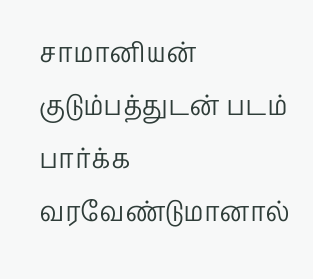சாமானியன் குடும்பத்துடன் படம் பார்க்க வரவேண்டுமானால்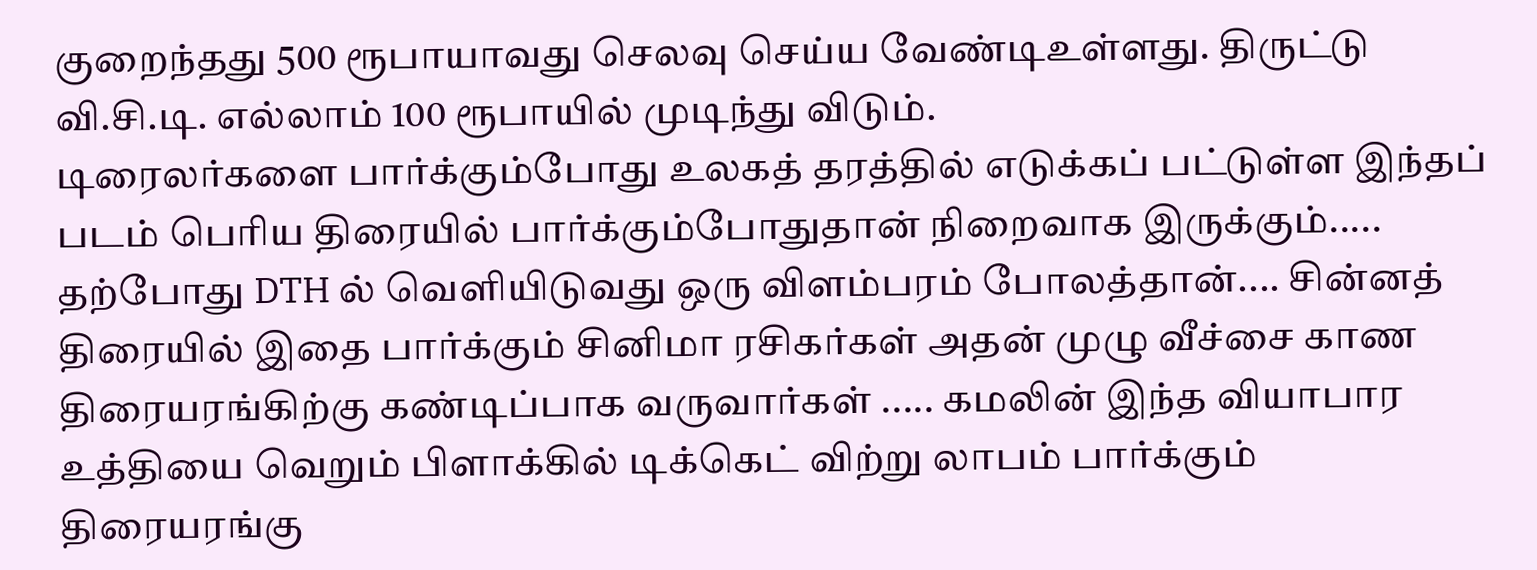குறைந்தது 500 ரூபாயாவது செலவு செய்ய வேண்டிஉள்ளது. திருட்டு வி.சி.டி. எல்லாம் 100 ரூபாயில் முடிந்து விடும்.
டிரைலர்களை பார்க்கும்போது உலகத் தரத்தில் எடுக்கப் பட்டுள்ள இந்தப் படம் பெரிய திரையில் பார்க்கும்போதுதான் நிறைவாக இருக்கும்..... தற்போது DTH ல் வெளியிடுவது ஒரு விளம்பரம் போலத்தான்.... சின்னத் திரையில் இதை பார்க்கும் சினிமா ரசிகர்கள் அதன் முழு வீச்சை காண திரையரங்கிற்கு கண்டிப்பாக வருவார்கள் ..... கமலின் இந்த வியாபார உத்தியை வெறும் பிளாக்கில் டிக்கெட் விற்று லாபம் பார்க்கும் திரையரங்கு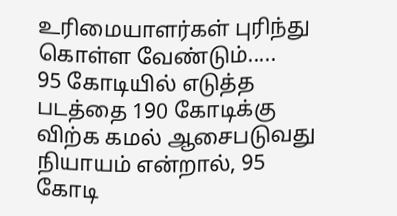உரிமையாளர்கள் புரிந்து கொள்ள வேண்டும்.....
95 கோடியில் எடுத்த படத்தை 190 கோடிக்கு விற்க கமல் ஆசைபடுவது நியாயம் என்றால், 95 கோடி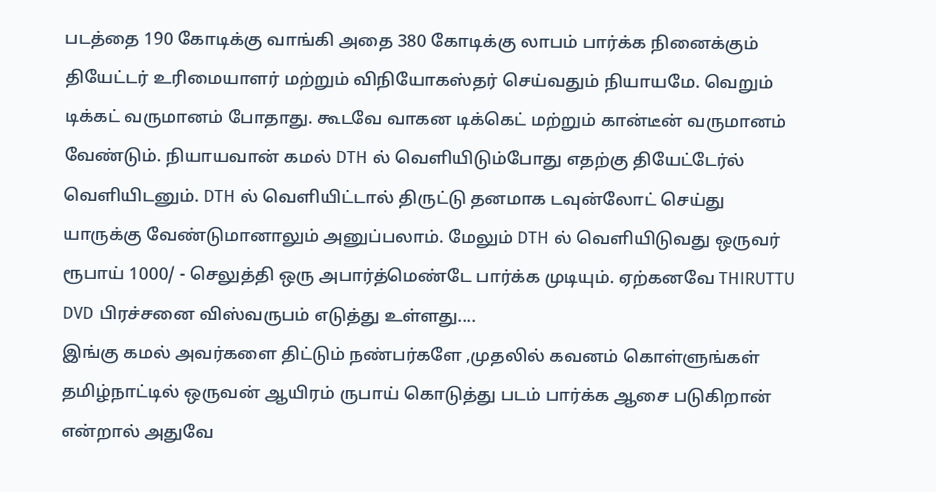படத்தை 190 கோடிக்கு வாங்கி அதை 380 கோடிக்கு லாபம் பார்க்க நினைக்கும் தியேட்டர் உரிமையாளர் மற்றும் விநியோகஸ்தர் செய்வதும் நியாயமே. வெறும் டிக்கட் வருமானம் போதாது. கூடவே வாகன டிக்கெட் மற்றும் கான்டீன் வருமானம் வேண்டும். நியாயவான் கமல் DTH ல் வெளியிடும்போது எதற்கு தியேட்டேர்ல் வெளியிடனும். DTH ல் வெளியிட்டால் திருட்டு தனமாக டவுன்லோட் செய்து யாருக்கு வேண்டுமானாலும் அனுப்பலாம். மேலும் DTH ல் வெளியிடுவது ஒருவர் ரூபாய் 1000/ - செலுத்தி ஒரு அபார்த்மெண்டே பார்க்க முடியும். ஏற்கனவே THIRUTTU DVD பிரச்சனை விஸ்வருபம் எடுத்து உள்ளது....
இங்கு கமல் அவர்களை திட்டும் நண்பர்களே ,முதலில் கவனம் கொள்ளுங்கள் தமிழ்நாட்டில் ஒருவன் ஆயிரம் ருபாய் கொடுத்து படம் பார்க்க ஆசை படுகிறான் என்றால் அதுவே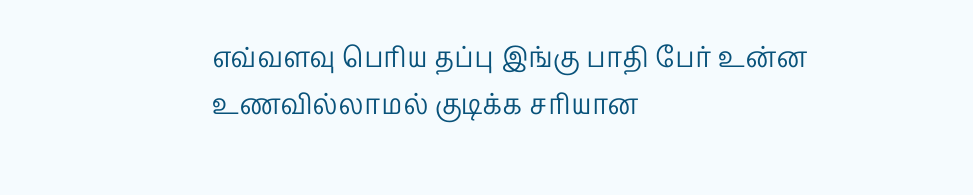எவ்வளவு பெரிய தப்பு இங்கு பாதி பேர் உன்ன உணவில்லாமல் குடிக்க சரியான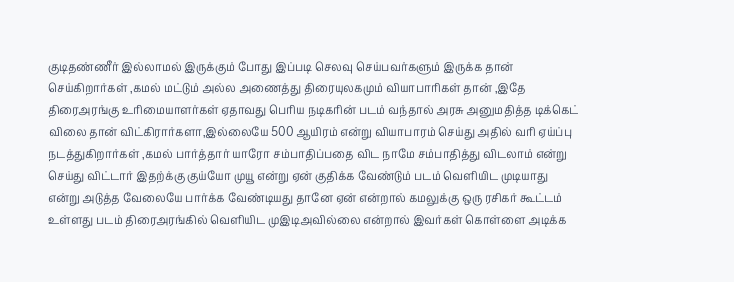குடிதண்ணீர் இல்லாமல் இருக்கும் போது இப்படி செலவு செய்பவர்களும் இருக்க தான் செய்கிறார்கள் ,கமல் மட்டும் அல்ல அணைத்து திரையுலகமும் வியாபாரிகள் தான் ,இதே திரைஅரங்கு உரிமையாளர்கள் ஏதாவது பெரிய நடிகரின் படம் வந்தால் அரசு அனுமதித்த டிக்கெட் விலை தான் விட்கிரார்களா,இல்லையே 500 ஆயிரம் என்று வியாபாரம் செய்து அதில் வரி ஏய்ப்பு நடத்துகிறார்கள் ,கமல் பார்த்தார் யாரோ சம்பாதிப்பதை விட நாமே சம்பாதித்து விடலாம் என்று செய்து விட்டார் இதற்க்கு குய்யோ முயூ என்று ஏன் குதிக்க வேண்டும் படம் வெளியிட முடியாது என்று அடுத்த வேலையே பார்க்க வேண்டியது தானே ஏன் என்றால் கமலுக்கு ஒரு ரசிகர் கூட்டம் உள்ளது படம் திரைஅரங்கில் வெளியிட முஇடிஅவில்லை என்றால் இவர்கள் கொள்ளை அடிக்க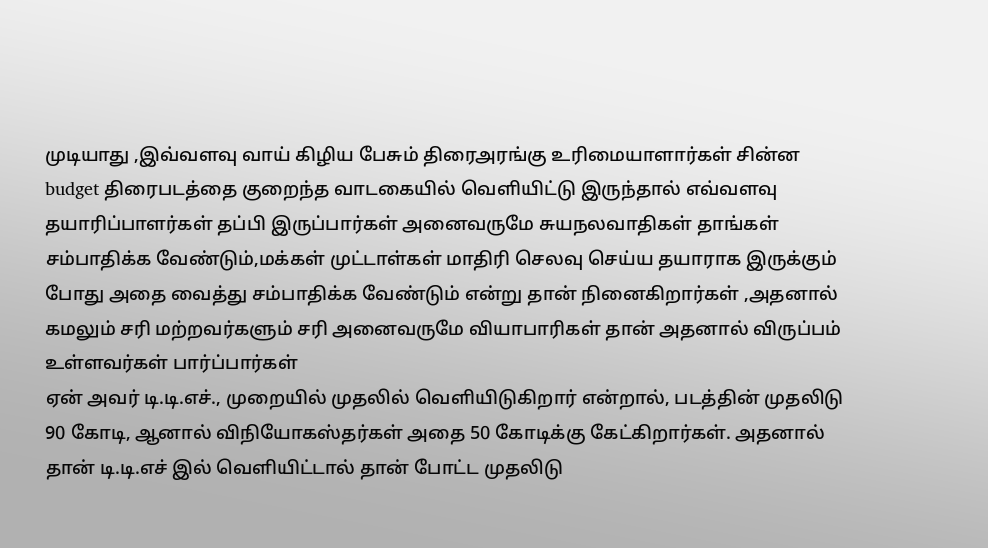முடியாது ,இவ்வளவு வாய் கிழிய பேசும் திரைஅரங்கு உரிமையாளார்கள் சின்ன budget திரைபடத்தை குறைந்த வாடகையில் வெளியிட்டு இருந்தால் எவ்வளவு தயாரிப்பாளர்கள் தப்பி இருப்பார்கள் அனைவருமே சுயநலவாதிகள் தாங்கள் சம்பாதிக்க வேண்டும்,மக்கள் முட்டாள்கள் மாதிரி செலவு செய்ய தயாராக இருக்கும் போது அதை வைத்து சம்பாதிக்க வேண்டும் என்று தான் நினைகிறார்கள் ,அதனால் கமலும் சரி மற்றவர்களும் சரி அனைவருமே வியாபாரிகள் தான் அதனால் விருப்பம் உள்ளவர்கள் பார்ப்பார்கள்
ஏன் அவர் டி.டி.எச்., முறையில் முதலில் வெளியிடுகிறார் என்றால், படத்தின் முதலிடு 90 கோடி, ஆனால் விநியோகஸ்தர்கள் அதை 50 கோடிக்கு கேட்கிறார்கள். அதனால் தான் டி.டி.எச் இல் வெளியிட்டால் தான் போட்ட முதலிடு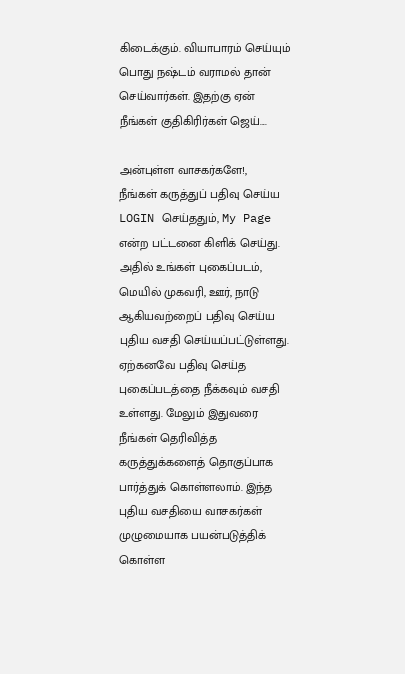கிடைக்கும். வியாபாரம் செய்யும் பொது நஷ்டம் வராமல் தான் செய்வார்கள். இதற்கு ஏன் நீங்கள் குதிகிரிர்கள் ஜெய்....

அன்புள்ள வாசகர்களே!,
நீங்கள் கருத்துப் பதிவு செய்ய LOGIN செய்ததும், My Page என்ற பட்டனை கிளிக் செய்து. அதில் உங்கள் புகைப்படம், மெயில் முகவரி, ஊர், நாடு ஆகியவற்றைப் பதிவு செய்ய புதிய வசதி செய்யப்பட்டுள்ளது. ஏற்கனவே பதிவு செய்த புகைப்படத்தை நீக்கவும் வசதி உள்ளது. மேலும் இதுவரை நீங்கள் தெரிவித்த கருத்துக்களைத் தொகுப்பாக பார்த்துக் கொள்ளலாம். இந்த புதிய வசதியை வாசகர்கள் முழுமையாக பயன்படுத்திக் கொள்ள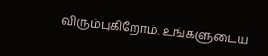விரும்புகிறோம். உங்களுடைய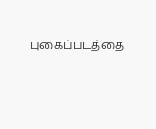புகைப்படத்தை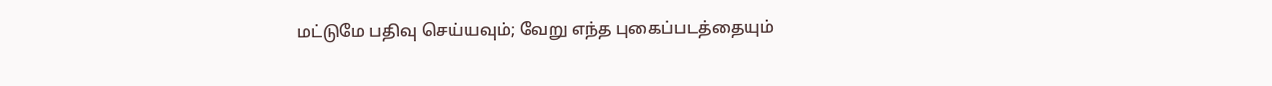மட்டுமே பதிவு செய்யவும்; வேறு எந்த புகைப்படத்தையும்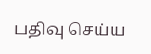பதிவு செய்ய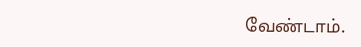வேண்டாம்.